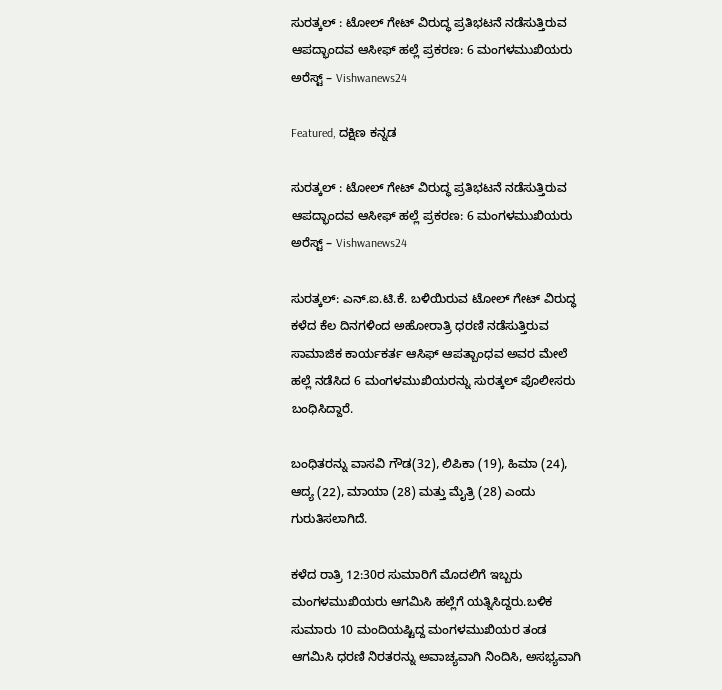ಸುರತ್ಕಲ್ : ಟೋಲ್ ಗೇಟ್ ವಿರುದ್ಧ ಪ್ರತಿಭಟನೆ ನಡೆಸುತ್ತಿರುವ ಆಪದ್ಭಾಂದವ ಆಸೀಫ್‌ ಹಲ್ಲೆ ಪ್ರಕರಣ: 6 ಮಂಗಳಮುಖಿಯರು ಅರೆಸ್ಟ್‌ – Vishwanews24

Featured, ದಕ್ಷಿಣ ಕನ್ನಡ

ಸುರತ್ಕಲ್ : ಟೋಲ್ ಗೇಟ್ ವಿರುದ್ಧ ಪ್ರತಿಭಟನೆ ನಡೆಸುತ್ತಿರುವ ಆಪದ್ಭಾಂದವ ಆಸೀಫ್‌ ಹಲ್ಲೆ ಪ್ರಕರಣ: 6 ಮಂಗಳಮುಖಿಯರು ಅರೆಸ್ಟ್‌ – Vishwanews24

ಸುರತ್ಕಲ್: ಎನ್.ಐ.ಟಿ.ಕೆ. ಬಳಿಯಿರುವ ಟೋಲ್‍ ಗೇಟ್ ವಿರುದ್ಧ ಕಳೆದ ಕೆಲ ದಿನಗಳಿಂದ ಅಹೋರಾತ್ರಿ ಧರಣಿ ನಡೆಸುತ್ತಿರುವ ಸಾಮಾಜಿಕ ಕಾರ್ಯಕರ್ತ ಆಸಿಫ್‍ ಆಪತ್ಬಾಂಧವ ಅವರ ಮೇಲೆ ಹಲ್ಲೆ ನಡೆಸಿದ 6 ಮಂಗಳಮುಖಿಯರನ್ನು ಸುರತ್ಕಲ್‌ ಪೊಲೀಸರು ಬಂಧಿಸಿದ್ದಾರೆ.

ಬಂಧಿತರನ್ನು ವಾಸವಿ ಗೌಡ(32), ಲಿಪಿಕಾ (19), ಹಿಮಾ (24), ಆದ್ಯ (22), ಮಾಯಾ (28) ಮತ್ತು ಮೈತ್ರಿ (28) ಎಂದು ಗುರುತಿಸಲಾಗಿದೆ.

ಕಳೆದ ರಾತ್ರಿ 12:30ರ ಸುಮಾರಿಗೆ ಮೊದಲಿಗೆ ಇಬ್ಬರು ಮಂಗಳಮುಖಿಯರು ಆಗಮಿಸಿ ಹಲ್ಲೆಗೆ ಯತ್ನಿಸಿದ್ದರು.ಬಳಿಕ ಸುಮಾರು 10 ಮಂದಿಯಷ್ಟಿದ್ದ ಮಂಗಳಮುಖಿಯರ ತಂಡ ಆಗಮಿಸಿ ಧರಣಿ ನಿರತರನ್ನು ಅವಾಚ್ಯವಾಗಿ ನಿಂದಿಸಿ, ಅಸಭ್ಯವಾಗಿ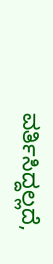ವರ್ತಿಸಿದ್ದಲ್ಲದೆ,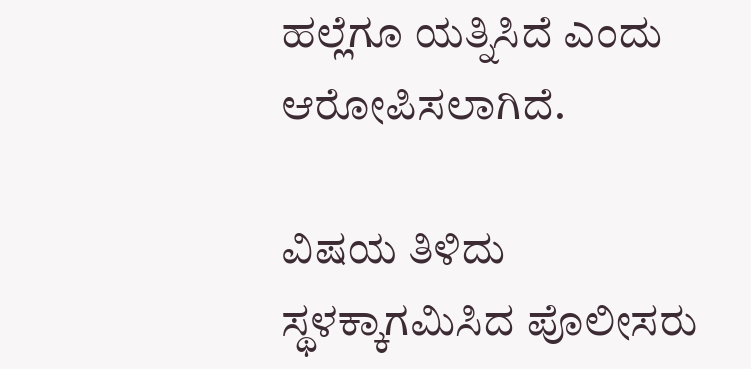ಹಲ್ಲೆಗೂ ಯತ್ನಿಸಿದೆ ಎಂದು ಆರೋಪಿಸಲಾಗಿದೆ.

ವಿಷಯ ತಿಳಿದು ಸ್ಥಳಕ್ಕಾಗಮಿಸಿದ ಪೊಲೀಸರು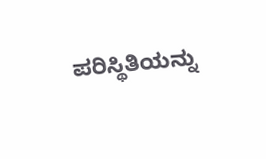ಪರಿಸ್ಥಿತಿಯನ್ನು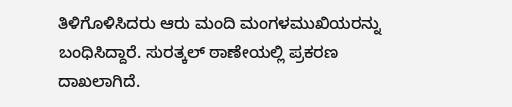ತಿಳಿಗೊಳಿಸಿದರು ಆರು ಮಂದಿ ಮಂಗಳಮುಖಿಯರನ್ನು ಬಂಧಿಸಿದ್ದಾರೆ. ಸುರತ್ಕಲ್‌ ಠಾಣೇಯಲ್ಲಿ ಪ್ರಕರಣ ದಾಖಲಾಗಿದೆ.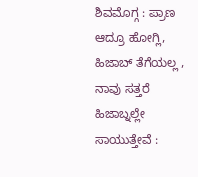ಶಿವಮೊಗ್ಗ : ಪ್ರಾಣ ಆದ್ರೂ ಹೋಗ್ಲಿ, ಹಿಜಾಬ್ ತೆಗೆಯಲ್ಲ , ನಾವು ಸತ್ತರೆ ಹಿಜಾಬ್ನಲ್ಲೇ ಸಾಯುತ್ತೇವೆ :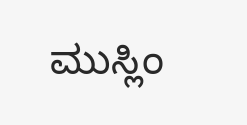ಮುಸ್ಲಿಂ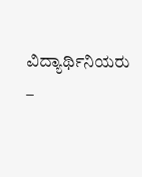ವಿದ್ಯಾರ್ಥಿನಿಯರು  –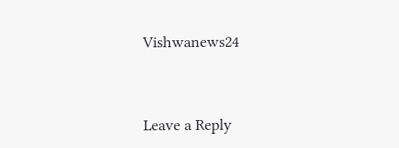Vishwanews24



Leave a Reply